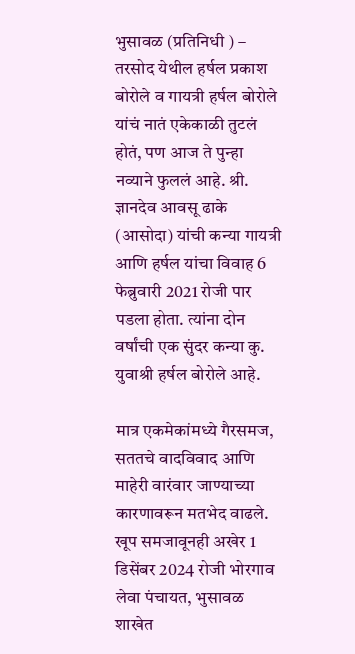भुसावळ (प्रतिनिधी ) – तरसोद येथील हर्षल प्रकाश बोरोले व गायत्री हर्षल बोरोले यांचं नातं एकेकाळी तुटलं होतं, पण आज ते पुन्हा नव्याने फुललं आहे. श्री. ज्ञानदेव आवसू ढाके (आसोदा) यांची कन्या गायत्री आणि हर्षल यांचा विवाह 6 फेब्रुवारी 2021 रोजी पार पडला होता. त्यांना दोन वर्षांची एक सुंदर कन्या कु. युवाश्री हर्षल बोरोले आहे.

मात्र एकमेकांमध्ये गैरसमज, सततचे वादविवाद आणि माहेरी वारंवार जाण्याच्या कारणावरून मतभेद वाढले. खूप समजावूनही अखेर 1 डिसेंबर 2024 रोजी भोरगाव लेवा पंचायत, भुसावळ शाखेत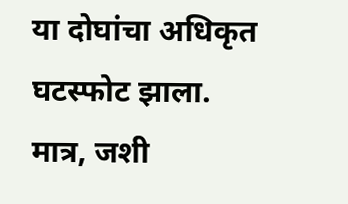या दोघांचा अधिकृत घटस्फोट झाला.
मात्र, जशी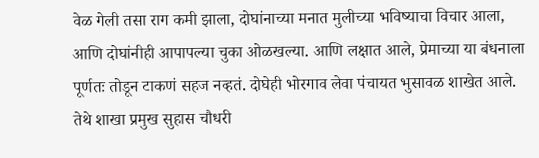वेळ गेली तसा राग कमी झाला, दोघांनाच्या मनात मुलीच्या भविष्याचा विचार आला, आणि दोघांनीही आपापल्या चुका ओळखल्या. आणि लक्षात आले, प्रेमाच्या या बंधनाला पूर्णतः तोडून टाकणं सहज नव्हतं. दोघेही भोरगाव लेवा पंचायत भुसावळ शाखेत आले. तेथे शाखा प्रमुख सुहास चौधरी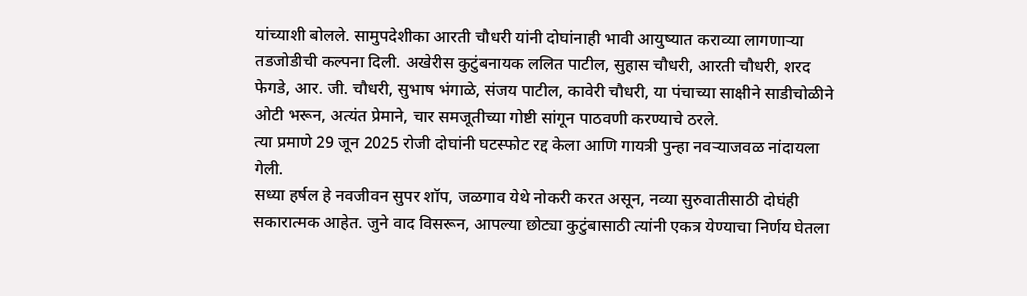यांच्याशी बोलले. सामुपदेशीका आरती चौधरी यांनी दोघांनाही भावी आयुष्यात कराव्या लागणाऱ्या तडजोडीची कल्पना दिली. अखेरीस कुटुंबनायक ललित पाटील, सुहास चौधरी, आरती चौधरी, शरद फेगडे, आर. जी. चौधरी, सुभाष भंगाळे, संजय पाटील, कावेरी चौधरी, या पंचाच्या साक्षीने साडीचोळीने ओटी भरून, अत्यंत प्रेमाने, चार समजूतीच्या गोष्टी सांगून पाठवणी करण्याचे ठरले.
त्या प्रमाणे 29 जून 2025 रोजी दोघांनी घटस्फोट रद्द केला आणि गायत्री पुन्हा नवऱ्याजवळ नांदायला गेली.
सध्या हर्षल हे नवजीवन सुपर शॉप, जळगाव येथे नोकरी करत असून, नव्या सुरुवातीसाठी दोघंही सकारात्मक आहेत. जुने वाद विसरून, आपल्या छोट्या कुटुंबासाठी त्यांनी एकत्र येण्याचा निर्णय घेतला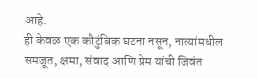आहे.
ही केवळ एक कौटुंबिक घटना नसून, नात्यांमधील समजूत, क्षमा, संवाद आणि प्रेम यांची जिवंत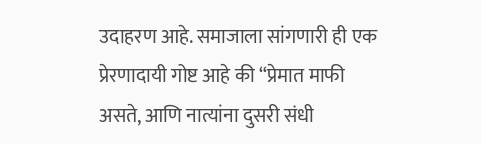उदाहरण आहे. समाजाला सांगणारी ही एक प्रेरणादायी गोष्ट आहे की “प्रेमात माफी असते, आणि नात्यांना दुसरी संधी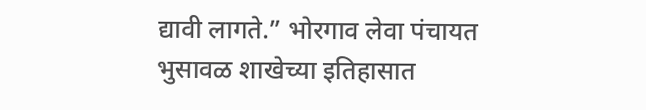द्यावी लागते.” भोरगाव लेवा पंचायत भुसावळ शाखेच्या इतिहासात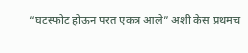“घटस्फोट होऊन परत एकत्र आले” अशी केस प्रथमच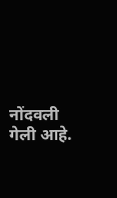नोंदवली गेली आहे.